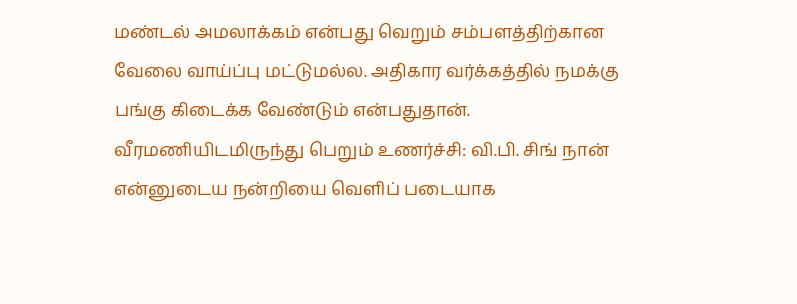மண்டல் அமலாக்கம் என்பது வெறும் சம்பளத்திற்கான வேலை வாய்ப்பு மட்டுமல்ல. அதிகார வர்க்கத்தில் நமக்கு பங்கு கிடைக்க வேண்டும் என்பதுதான்.
வீரமணியிடமிருந்து பெறும் உணர்ச்சி: வி.பி. சிங் நான் என்னுடைய நன்றியை வெளிப் படையாக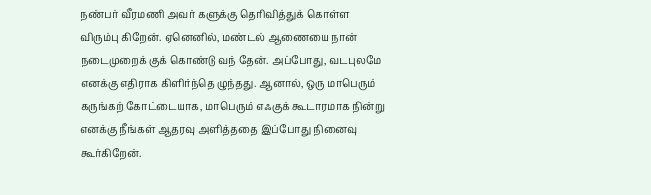நண்பர் வீரமணி அவர் களுக்கு தெரிவித்துக் கொள்ள விரும்பு கிறேன். ஏனெனில், மண்டல் ஆணையை நான் நடைமுறைக் குக் கொண்டு வந் தேன். அப்போது, வடபுலமே எனக்கு எதிராக கிளிர்ந்தெ ழுந்தது. ஆனால், ஒரு மாபெரும் கருங்கற் கோட்டையாக, மாபெரும் எஃகுக் கூடாரமாக நின்று எனக்கு நீங்கள் ஆதரவு அளித்ததை இப்போது நினைவு கூர்கிறேன்.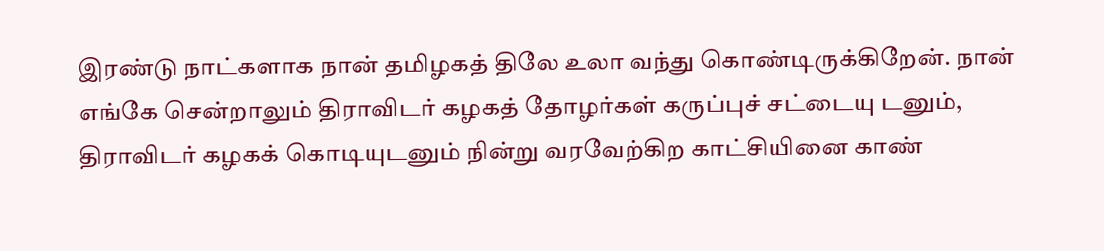இரண்டு நாட்களாக நான் தமிழகத் திலே உலா வந்து கொண்டிருக்கிறேன். நான் எங்கே சென்றாலும் திராவிடர் கழகத் தோழர்கள் கருப்புச் சட்டையு டனும், திராவிடர் கழகக் கொடியுடனும் நின்று வரவேற்கிற காட்சியினை காண்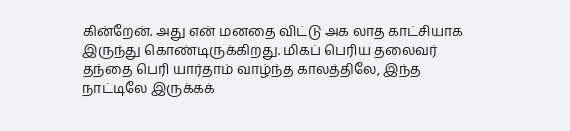கின்றேன். அது என் மனதை விட்டு அக லாத காட்சியாக இருந்து கொண்டிருக்கிறது. மிகப் பெரிய தலைவர் தந்தை பெரி யார்தாம் வாழ்ந்த காலத்திலே, இந்த நாட்டிலே இருக்கக்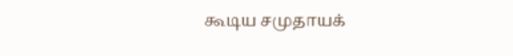கூடிய சமுதாயக்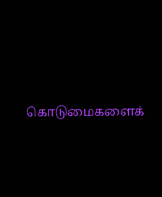கொடுமைகளைக்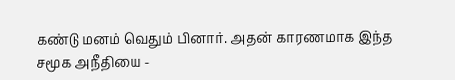கண்டு மனம் வெதும் பினார். அதன் காரணமாக இந்த சமூக அநீதியை -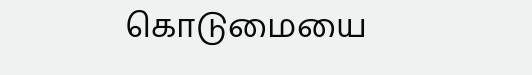கொடுமையை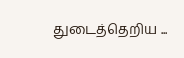துடைத்தெறிய ...